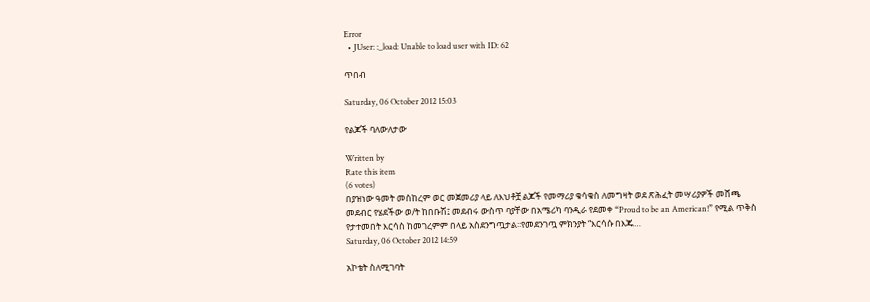Error
  • JUser: :_load: Unable to load user with ID: 62

ጥበብ

Saturday, 06 October 2012 15:03

የልጆች ባለውለታው

Written by
Rate this item
(6 votes)
በያዝነው ዓመት መስከረም ወር መጀመሪያ ላይ ለእህቶቿ ልጆች የመማሪያ ቁሳቁስ ለመግዛት ወደ ጽሕፈት መሣሪያዎች መሸጫ መደብር የሄደችው ወ/ት ከበቡሽ፤ መደብሩ ውስጥ ባያቸው በአሜሪካ ባንዲራ የደመቀ “Proud to be an American!” የሚል ጥቅስ የታተመበት እርሳስ ከመገረምም በላይ አስደንግጧታል፡፡የመደንገጧ ምክንያት “እርሳሱ በእጁ…
Saturday, 06 October 2012 14:59

አኮቴት ስለሚገባት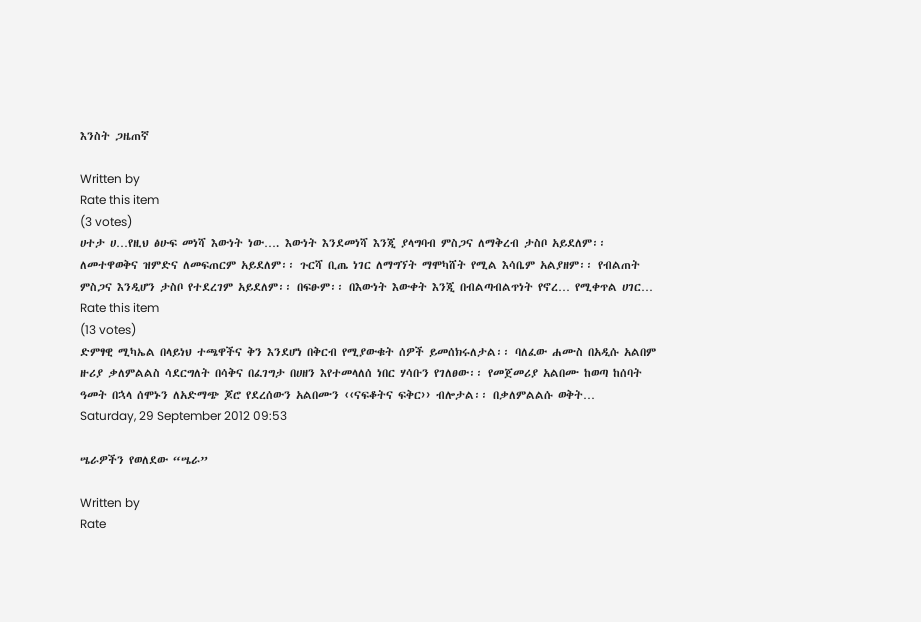እንስት ጋዜጠኛ

Written by
Rate this item
(3 votes)
ሀተታ ሀ…የዚህ ፅሁፍ መነሻ እውነት ነው…. እውነት እንደመነሻ እንጂ ያላግባብ ምስጋና ለማቅረብ ታስቦ አይደለም፡፡ ለመተዋወቅና ዝምድና ለመፍጠርም አይደለም፡፡ ጉርሻ ቢጤ ነገር ለማግኘት ማሞካሸት የሚል እሳቤም አልያዘም፡፡ የብልጠት ምስጋና እንዲሆን ታስቦ የተደረገም አይደለም፡፡ በፍፁም፡፡ በእውነት እውቀት እንጂ በብልጣብልጥነት የኖረ… የሚቀጥል ሀገር…
Rate this item
(13 votes)
ድምፃዊ ሚካኤል በላይነህ ተጫዋችና ቅን እንደሆነ በቅርብ የሚያውቁት ሰዎች ይመሰክሩለታል፡፡ ባለፈው ሐሙስ በአዲሱ አልበም ዙሪያ ቃለምልልስ ሳደርግለት በሳቅና በፈገግታ በሀዘን እየተመላለሰ ነበር ሃሳቡን የገለፀው፡፡ የመጀመሪያ አልበሙ ከወጣ ከሰባት ዓመት በኋላ ሰሞኑን ለአድማጭ ጆሮ የደረሰውን አልበሙን ‹‹ናፍቆትና ፍቅር›› ብሎታል፡፡ በቃለምልልሱ ወቅት…
Saturday, 29 September 2012 09:53

ሤራዎችን የወለደው “ሤራ”

Written by
Rate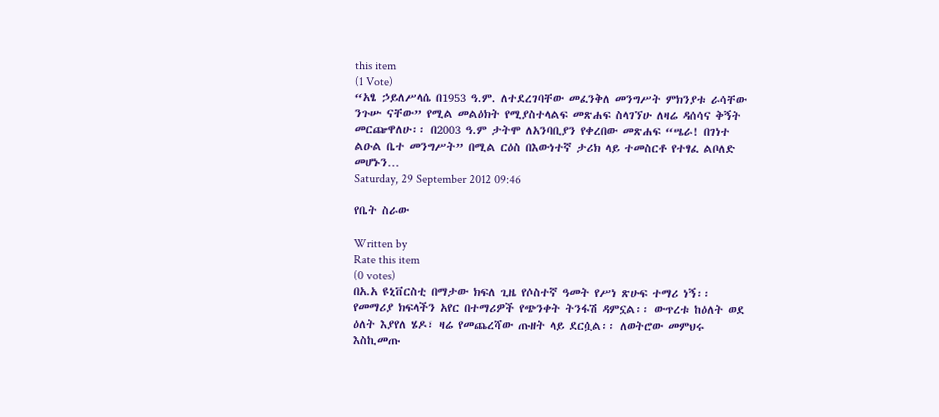this item
(1 Vote)
“አፄ ኃይለሥላሴ በ1953 ዓ.ም. ለተደረገባቸው መፈንቅለ መንግሥት ምክንያቱ ራሳቸው ንጉሡ ናቸው” የሚል መልዕክት የሚያስተላልፍ መጽሐፍ ስላገኘሁ ለዛሬ ዳሰሳና ቅኝት መርጬዋለሁ፡፡ በ2003 ዓ.ም ታትሞ ለአንባቢያን የቀረበው መጽሐፍ “ሤራ! በገነተ ልዑል ቤተ መንግሥት” በሚል ርዕስ በእውነተኛ ታሪክ ላይ ተመስርቶ የተፃፈ ልቦለድ መሆኑን…
Saturday, 29 September 2012 09:46

የቤት ስራው

Written by
Rate this item
(0 votes)
በአ.አ ዩኒቨርስቲ በማታው ክፍለ ጊዜ የሶስተኛ ዓመት የሥነ ጽሁፍ ተማሪ ነኝ፡፡ የመማሪያ ክፍላችን አየር በተማሪዎች የጭንቀት ትንፋሽ ዳምኗል፡፡ ውጥረቱ ከዕለት ወደ ዕለት እያየለ ሄዶ፣ ዛሬ የመጨረሻው ጡዘት ላይ ደርሷል፡፡ ለወትሮው መምህሩ እስኪመጡ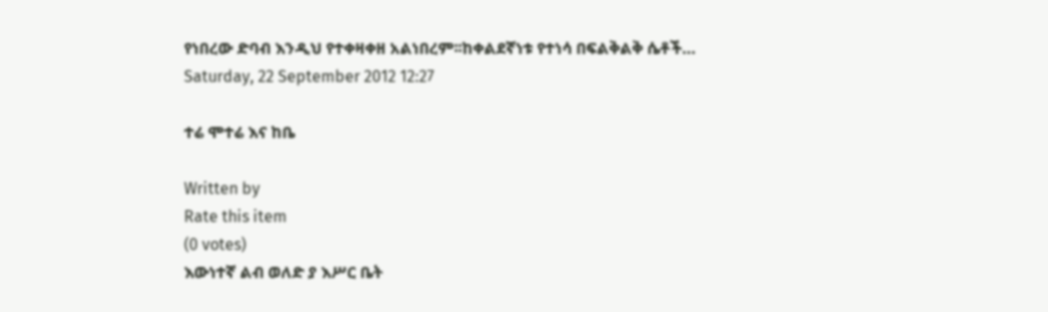የነበረው ድባብ እንዲህ የተቀዛቀዘ አልነበረም፡፡ከቀልደኛነቱ የተነሳ በፍልቅልቅ ሴቶች…
Saturday, 22 September 2012 12:27

ተሬ ሞተሬ እና ከቤ

Written by
Rate this item
(0 votes)
እውነተኛ ልብ ወለድ ያ እሥር ቤት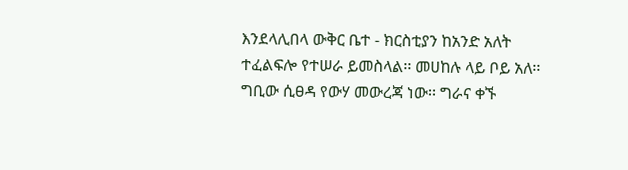እንደላሊበላ ውቅር ቤተ - ክርስቲያን ከአንድ አለት ተፈልፍሎ የተሠራ ይመስላል፡፡ መሀከሉ ላይ ቦይ አለ፡፡ ግቢው ሲፀዳ የውሃ መውረጃ ነው፡፡ ግራና ቀኙ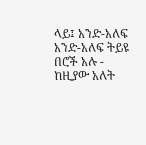ላይ፤ አንድ-አለፍ አንድ-አለፍ ትይዩ በሮች አሉ - ከዚያው አለት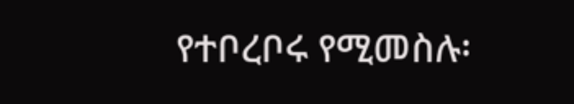የተቦረቦሩ የሚመስሉ፡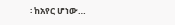፡ ከአየር ሆነው…